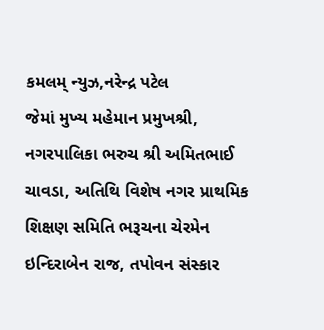કમલમ્ ન્યુઝ,નરેન્દ્ર પટેલ
જેમાં મુખ્ય મહેમાન પ્રમુખશ્રી, નગરપાલિકા ભરુચ શ્રી અમિતભાઈ ચાવડા, અતિથિ વિશેષ નગર પ્રાથમિક શિક્ષણ સમિતિ ભરૂચના ચેરમેન ઇન્દિરાબેન રાજ, તપોવન સંસ્કાર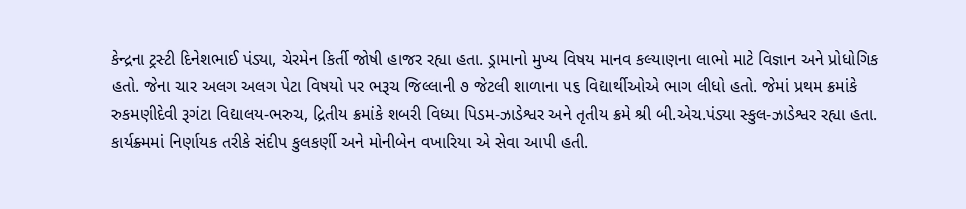કેન્દ્રના ટ્રસ્ટી દિનેશભાઈ પંડ્યા, ચેરમેન કિર્તી જોષી હાજર રહ્યા હતા. ડ્રામાનો મુખ્ય વિષય માનવ કલ્યાણના લાભો માટે વિજ્ઞાન અને પ્રોધોગિક હતો. જેના ચાર અલગ અલગ પેટા વિષયો પર ભરૂચ જિલ્લાની ૭ જેટલી શાળાના ૫૬ વિદ્યાર્થીઓએ ભાગ લીધો હતો. જેમાં પ્રથમ ક્રમાંકે રુકમણીદેવી રૂગંટા વિદ્યાલય-ભરુચ, દ્રિતીય ક્રમાંકે શબરી વિધ્યા પિડમ-ઝાડેશ્વર અને તૃતીય ક્રમે શ્રી બી.એચ.પંડ્યા સ્કુલ-ઝાડેશ્વર રહ્યા હતા. કાર્યક્ર્મમાં નિર્ણાયક તરીકે સંદીપ કુલકર્ણી અને મોનીબેન વખારિયા એ સેવા આપી હતી.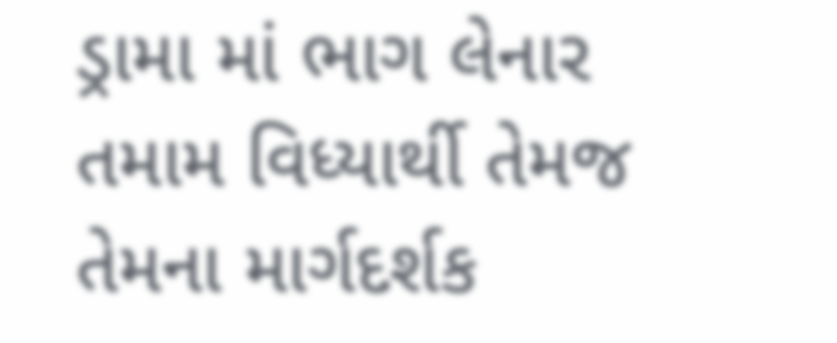ડ્રામા માં ભાગ લેનાર તમામ વિધ્યાર્થી તેમજ તેમના માર્ગદર્શક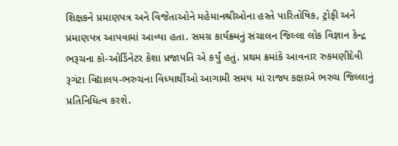શિક્ષકને પ્રમાણપત્ર અને વિજેતાઓને મહેમાનશ્રીઓના હસ્તે પારિતોષિક, ટ્રોફી અને પ્રમાણપત્ર આપવામાં આવ્યા હતા. સમગ્ર કાર્યક્ર્મનું સંચાલન જિલ્લા લોક વિજ્ઞાન કેન્દ્ર ભરૂચના કો-ઓર્ડિનેટર કેશા પ્રજાપતિ એ કર્યું હતું. પ્રથમ ક્રમાંકે આવનાર રુકમણીદેવી રૂગંટા વિદ્યાલય-ભરુચના વિધ્યાર્થીઓ આગામી સમય માં રાજ્ય કક્ષાએ ભરુચ જિલ્લાનું પ્રતિનિધિત્વ કરશે.